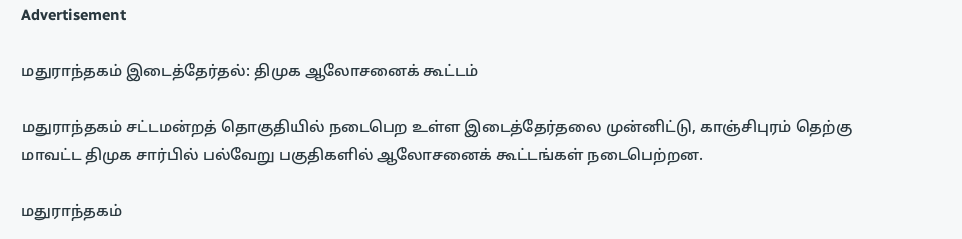Advertisement

மதுராந்தகம் இடைத்தேர்தல்: திமுக ஆலோசனைக் கூட்டம்

மதுராந்தகம் சட்டமன்றத் தொகுதியில் நடைபெற உள்ள இடைத்தேர்தலை முன்னிட்டு, காஞ்சிபுரம் தெற்கு மாவட்ட திமுக சார்பில் பல்வேறு பகுதிகளில் ஆலோசனைக் கூட்டங்கள் நடைபெற்றன.

மதுராந்தகம்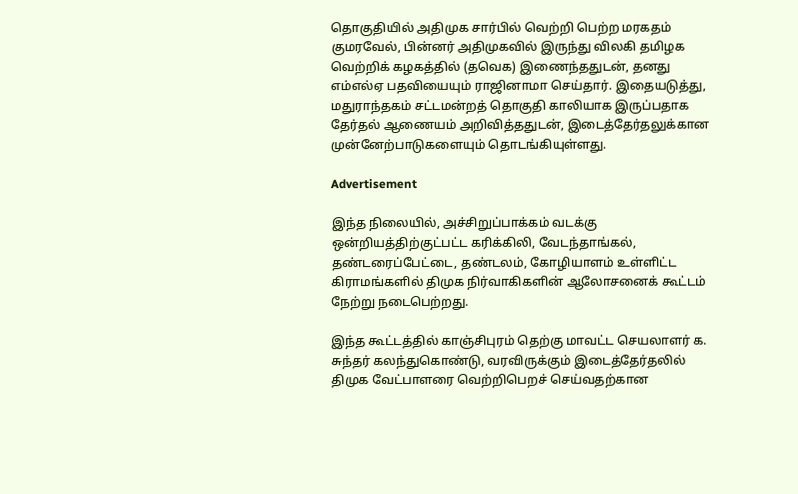தொகுதியில் அதிமுக சார்பில் வெற்றி பெற்ற மரகதம் குமரவேல், பின்னர் அதிமுகவில் இருந்து விலகி தமிழக வெற்றிக் கழகத்தில் (தவெக) இணைந்ததுடன், தனது எம்எல்ஏ பதவியையும் ராஜினாமா செய்தார். இதையடுத்து, மதுராந்தகம் சட்டமன்றத் தொகுதி காலியாக இருப்பதாக தேர்தல் ஆணையம் அறிவித்ததுடன், இடைத்தேர்தலுக்கான முன்னேற்பாடுகளையும் தொடங்கியுள்ளது.

Advertisement

இந்த நிலையில், அச்சிறுப்பாக்கம் வடக்கு ஒன்றியத்திற்குட்பட்ட கரிக்கிலி, வேடந்தாங்கல், தண்டரைப்பேட்டை, தண்டலம், கோழியாளம் உள்ளிட்ட கிராமங்களில் திமுக நிர்வாகிகளின் ஆலோசனைக் கூட்டம் நேற்று நடைபெற்றது.

இந்த கூட்டத்தில் காஞ்சிபுரம் தெற்கு மாவட்ட செயலாளர் க. சுந்தர் கலந்துகொண்டு, வரவிருக்கும் இடைத்தேர்தலில் திமுக வேட்பாளரை வெற்றிபெறச் செய்வதற்கான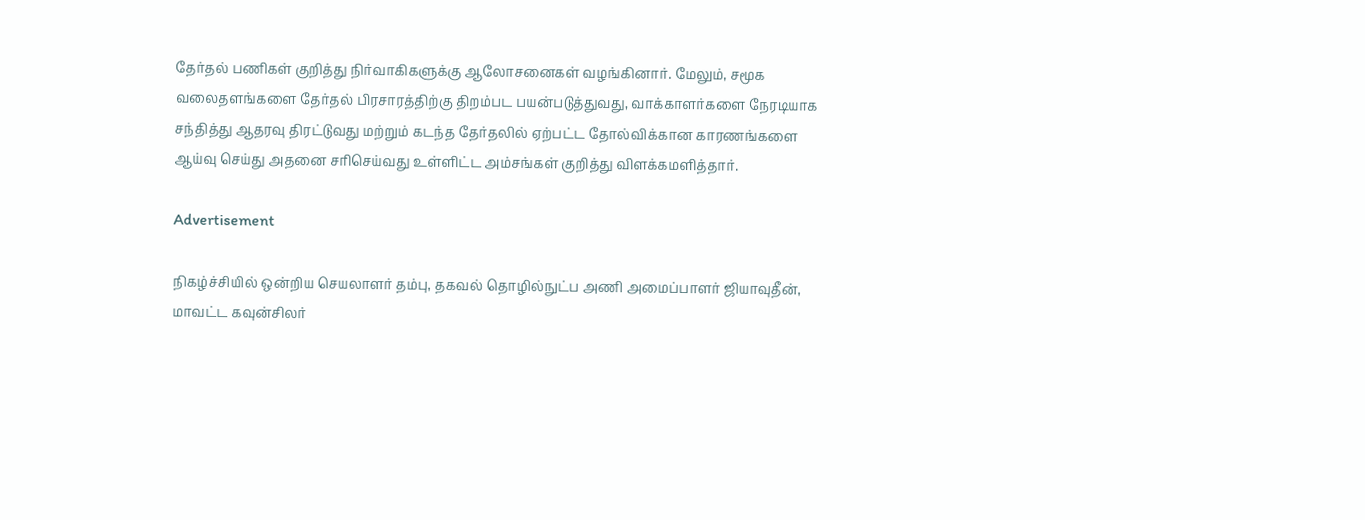தேர்தல் பணிகள் குறித்து நிர்வாகிகளுக்கு ஆலோசனைகள் வழங்கினார். மேலும், சமூக வலைதளங்களை தேர்தல் பிரசாரத்திற்கு திறம்பட பயன்படுத்துவது, வாக்காளர்களை நேரடியாக சந்தித்து ஆதரவு திரட்டுவது மற்றும் கடந்த தேர்தலில் ஏற்பட்ட தோல்விக்கான காரணங்களை ஆய்வு செய்து அதனை சரிசெய்வது உள்ளிட்ட அம்சங்கள் குறித்து விளக்கமளித்தார்.

Advertisement

நிகழ்ச்சியில் ஒன்றிய செயலாளர் தம்பு, தகவல் தொழில்நுட்ப அணி அமைப்பாளர் ஜியாவுதீன், மாவட்ட கவுன்சிலர்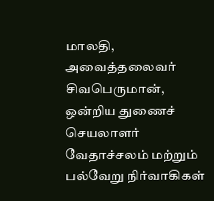மாலதி, அவைத்தலைவர் சிவபெருமான், ஒன்றிய துணைச் செயலாளர் வேதாச்சலம் மற்றும் பல்வேறு நிர்வாகிகள்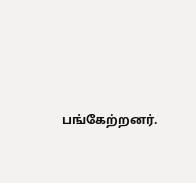பங்கேற்றனர்.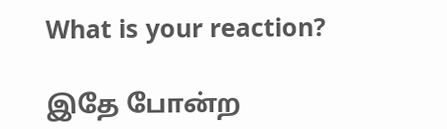What is your reaction?

இதே போன்ற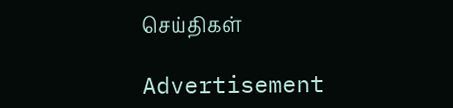செய்திகள்

Advertisement